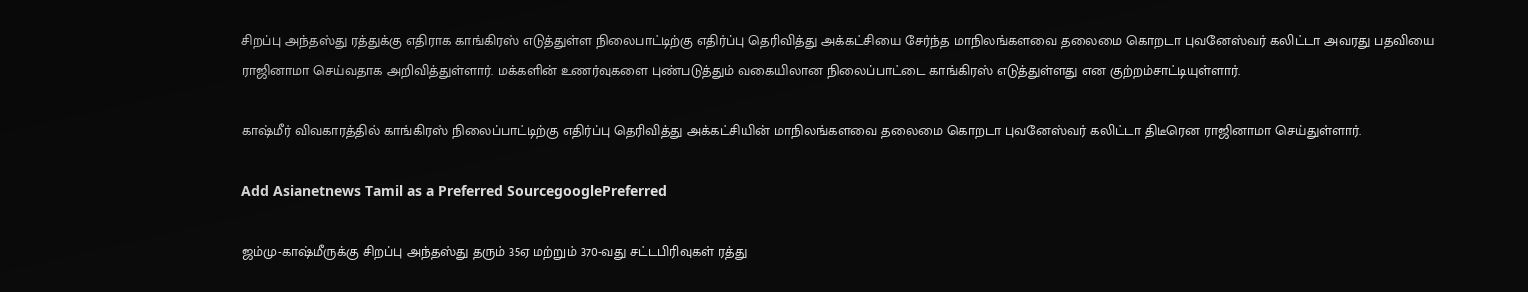சிறப்பு அந்தஸ்து ரத்துக்கு எதிராக காங்கிரஸ் எடுத்துள்ள நிலைபாட்டிற்கு எதிர்ப்பு தெரிவித்து அக்கட்சியை சேர்ந்த மாநிலங்களவை தலைமை கொறடா புவனேஸ்வர் கலிட்டா அவரது பதவியை ராஜினாமா செய்வதாக அறிவித்துள்ளார். மக்களின் உணர்வுகளை புண்படுத்தும் வகையிலான நிலைப்பாட்டை காங்கிரஸ் எடுத்துள்ளது என குற்றம்சாட்டியுள்ளார்.

காஷ்மீர் விவகாரத்தில் காங்கிரஸ் நிலைப்பாட்டிற்கு எதிர்ப்பு தெரிவித்து அக்கட்சியின் மாநிலங்களவை தலைமை கொறடா புவனேஸ்வர் கலிட்டா திடீரென ராஜினாமா செய்துள்ளார்.

Add Asianetnews Tamil as a Preferred SourcegooglePreferred

ஜம்மு-காஷ்மீருக்கு சிறப்பு அந்தஸ்து தரும் 35ஏ மற்றும் 370-வது சட்டபிரிவுகள் ரத்து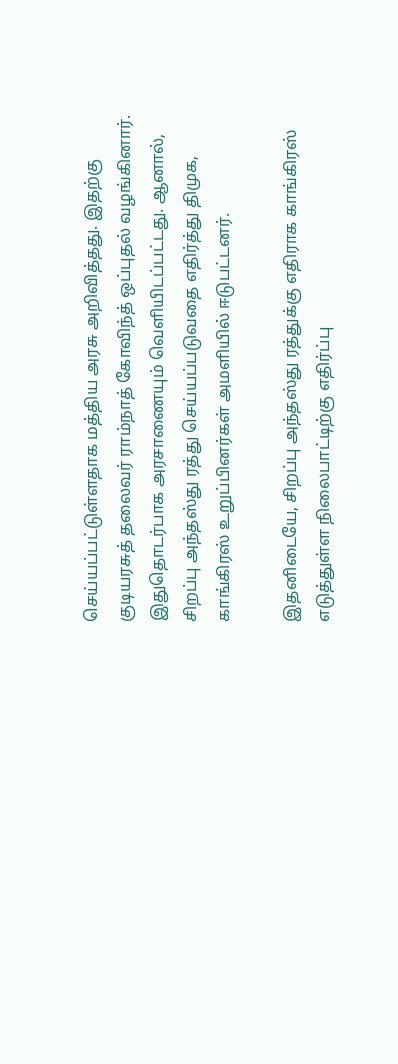செய்யப்பட்டுள்ளதாக மத்திய அரசு அறிவித்தது. இதற்கு குடியரசுத் தலைவர் ராம்நாத் கோவிந்த் ஒப்புதல் வழங்கினார். இதுதொடர்பாக அரசாணையும் வெளியிடப்பட்டது. ஆனால், சிறப்பு அந்தஸ்து ரத்து செய்யப்படுவதை எதிர்த்து திமுக, காங்கிரஸ் உறுப்பினர்கள் அமளியில் ஈடுபட்டனர்.

இதனிடையே, சிறப்பு அந்தஸ்து ரத்துக்கு எதிராக காங்கிரஸ் எடுத்துள்ள நிலைபாட்டிற்கு எதிர்ப்பு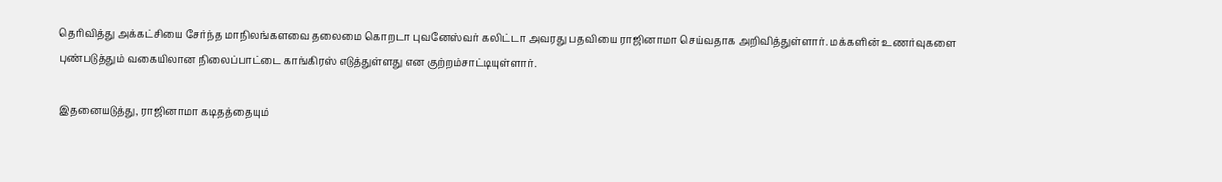தெரிவித்து அக்கட்சியை சேர்ந்த மாநிலங்களவை தலைமை கொறடா புவனேஸ்வர் கலிட்டா அவரது பதவியை ராஜினாமா செய்வதாக அறிவித்துள்ளார். மக்களின் உணர்வுகளை புண்படுத்தும் வகையிலான நிலைப்பாட்டை காங்கிரஸ் எடுத்துள்ளது என குற்றம்சாட்டியுள்ளார்.

இதனையடுத்து, ராஜினாமா கடிதத்தையும்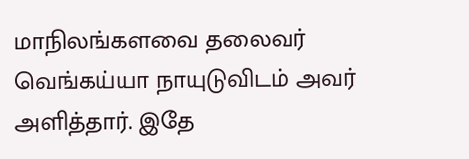மாநிலங்களவை தலைவர் வெங்கய்யா நாயுடுவிடம் அவர் அளித்தார். இதே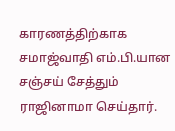காரணத்திற்காக சமாஜ்வாதி எம்.பி.யான சஞ்சய் சேத்தும் ராஜினாமா செய்தார்.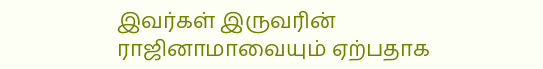இவர்கள் இருவரின் ராஜினாமாவையும் ஏற்பதாக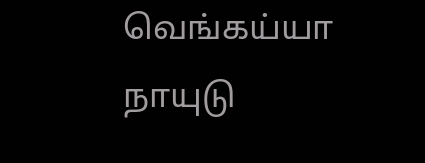வெங்கய்யா நாயுடு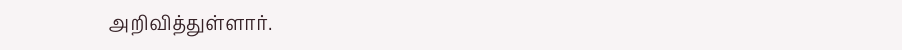அறிவித்துள்ளார்.